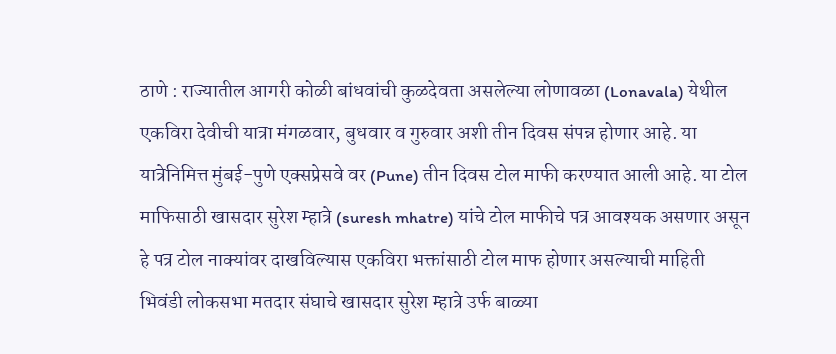ठाणे : राज्यातील आगरी कोळी बांधवांची कुळदेवता असलेल्या लोणावळा (Lonavala) येथील एकविरा देवीची यात्रा मंगळवार, बुधवार व गुरुवार अशी तीन दिवस संपन्न होणार आहे. या यात्रेनिमित्त मुंबई-पुणे एक्सप्रेसवे वर (Pune) तीन दिवस टोल माफी करण्यात आली आहे. या टोल माफिसाठी खासदार सुरेश म्हात्रे (suresh mhatre) यांचे टोल माफीचे पत्र आवश्यक असणार असून हे पत्र टोल नाक्यांवर दाखविल्यास एकविरा भक्तांसाठी टोल माफ होणार असल्याची माहिती भिवंडी लोकसभा मतदार संघाचे खासदार सुरेश म्हात्रे उर्फ बाळ्या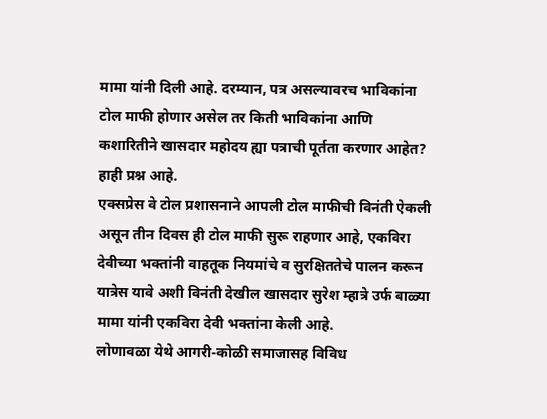मामा यांनी दिली आहे. दरम्यान, पत्र असल्यावरच भाविकांना टोल माफी होणार असेल तर किती भाविकांना आणि कशारितीने खासदार महोदय ह्या पत्राची पूर्तता करणार आहेत? हाही प्रश्न आहे.
एक्सप्रेस वे टोल प्रशासनाने आपली टोल माफीची विनंती ऐकली असून तीन दिवस ही टोल माफी सुरू राहणार आहे, एकविरा देवीच्या भक्तांनी वाहतूक नियमांचे व सुरक्षिततेचे पालन करून यात्रेस यावे अशी विनंती देखील खासदार सुरेश म्हात्रे उर्फ बाळ्या मामा यांनी एकविरा देवी भक्तांना केली आहे.
लोणावळा येथे आगरी-कोळी समाजासह विविध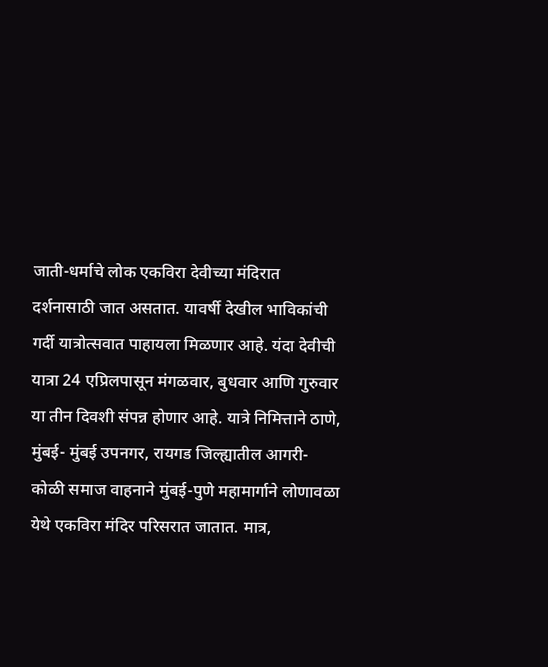जाती-धर्माचे लोक एकविरा देवीच्या मंदिरात दर्शनासाठी जात असतात. यावर्षी देखील भाविकांची गर्दी यात्रोत्सवात पाहायला मिळणार आहे. यंदा देवीची यात्रा 24 एप्रिलपासून मंगळवार, बुधवार आणि गुरुवार या तीन दिवशी संपन्न होणार आहे. यात्रे निमित्ताने ठाणे, मुंबई- मुंबई उपनगर, रायगड जिल्ह्यातील आगरी-कोळी समाज वाहनाने मुंबई-पुणे महामार्गाने लोणावळा येथे एकविरा मंदिर परिसरात जातात. मात्र,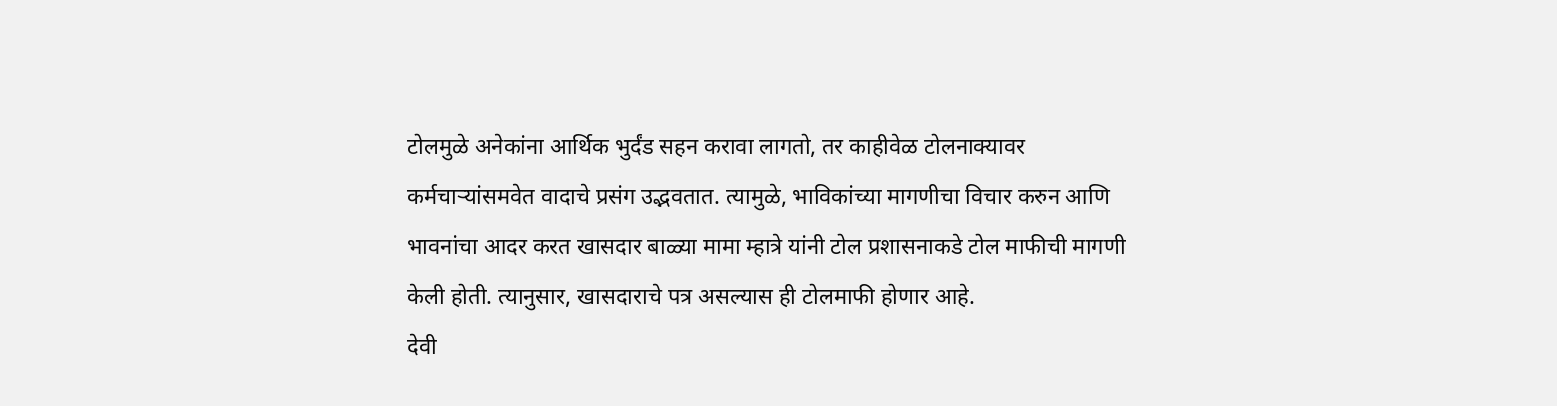टोलमुळे अनेकांना आर्थिक भुर्दंड सहन करावा लागतो, तर काहीवेळ टोलनाक्यावर कर्मचाऱ्यांसमवेत वादाचे प्रसंग उद्भवतात. त्यामुळे, भाविकांच्या मागणीचा विचार करुन आणि भावनांचा आदर करत खासदार बाळ्या मामा म्हात्रे यांनी टोल प्रशासनाकडे टोल माफीची मागणी केली होती. त्यानुसार, खासदाराचे पत्र असल्यास ही टोलमाफी होणार आहे.
देवी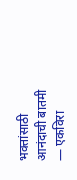भक्तांसाठी आनंदाची बातमी — एकविरा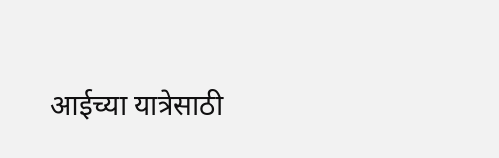आईच्या यात्रेसाठी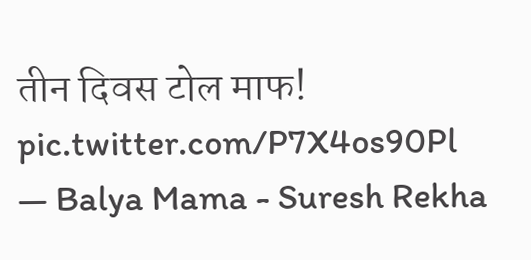तीन दिवस टोल माफ! pic.twitter.com/P7X4os90Pl
— Balya Mama - Suresh Rekha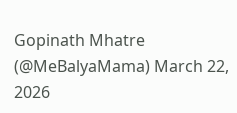Gopinath Mhatre (@MeBalyaMama) March 22, 2026